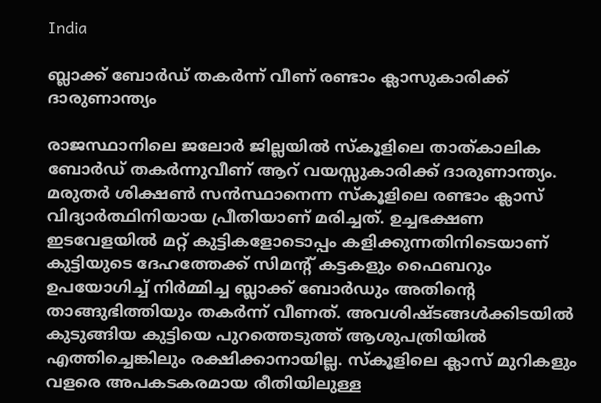India

ബ്ലാക്ക് ബോർഡ് തകർന്ന് വീണ് രണ്ടാം ക്ലാസുകാരിക്ക് ദാരുണാന്ത്യം

രാജസ്ഥാനിലെ ജലോർ ജില്ലയിൽ സ്കൂളിലെ താത്കാലിക ബോർഡ് തകർന്നുവീണ് ആറ് വയസ്സുകാരിക്ക് ദാരുണാന്ത്യം. മരുതർ ശിക്ഷൺ സൻസ്ഥാനെന്ന സ്കൂളിലെ രണ്ടാം ക്ലാസ് വിദ്യാർത്ഥിനിയായ പ്രീതിയാണ് മരിച്ചത്. ഉച്ചഭക്ഷണ ഇടവേളയിൽ മറ്റ് കുട്ടികളോടൊപ്പം കളിക്കുന്നതിനിടെയാണ് കുട്ടിയുടെ ദേഹത്തേക്ക് സിമന്റ് കട്ടകളും ഫൈബറും ഉപയോഗിച്ച് നിർമ്മിച്ച ബ്ലാക്ക് ബോർഡും അതിന്റെ താങ്ങുഭിത്തിയും തകർന്ന് വീണത്. അവശിഷ്ടങ്ങൾക്കിടയിൽ കുടുങ്ങിയ കുട്ടിയെ പുറത്തെടുത്ത് ആശുപത്രിയിൽ എത്തിച്ചെങ്കിലും രക്ഷിക്കാനായില്ല. സ്‌കൂളിലെ ക്ലാസ് മുറികളും വളരെ അപകടകരമായ രീതിയിലുള്ള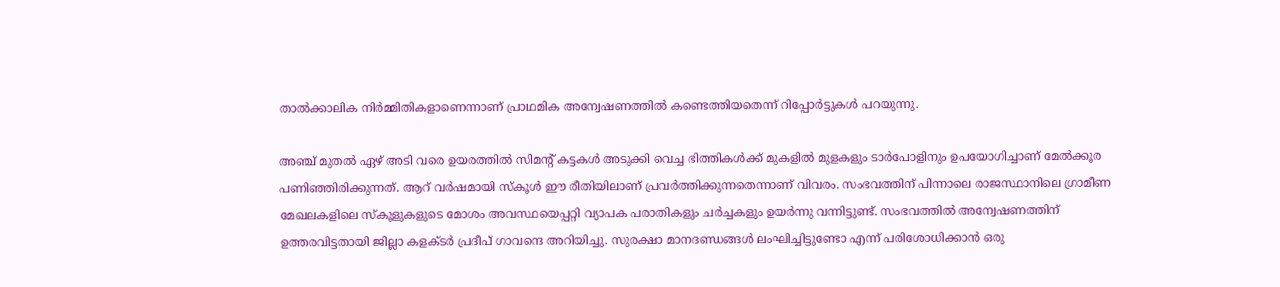താൽക്കാലിക നിർമ്മിതികളാണെന്നാണ് പ്രാഥമിക അന്വേഷണത്തിൽ കണ്ടെത്തിയതെന്ന് റിപ്പോർട്ടുകൾ പറയുന്നു.

അഞ്ച് മുതൽ ഏഴ് അടി വരെ ഉയരത്തിൽ സിമന്റ് കട്ടകൾ അടുക്കി വെച്ച ഭിത്തികൾക്ക് മുകളിൽ മുളകളും ടാർപോളിനും ഉപയോഗിച്ചാണ് മേൽക്കൂര പണിഞ്ഞിരിക്കുന്നത്. ആറ് വർഷമായി സ്കൂൾ ഈ രീതിയിലാണ് പ്രവർത്തിക്കുന്നതെന്നാണ് വിവരം. സംഭവത്തിന് പിന്നാലെ രാജസ്ഥാനിലെ ഗ്രാമീണ മേഖലകളിലെ സ്കൂളുകളുടെ മോശം അവസ്ഥയെപ്പറ്റി വ്യാപക പരാതികളും ചർച്ചകളും ഉയർന്നു വന്നിട്ടുണ്ട്. സംഭവത്തിൽ അന്വേഷണത്തിന് ഉത്തരവിട്ടതായി ജില്ലാ കളക്ടർ പ്രദീപ് ഗാവന്ദെ അറിയിച്ചു. സുരക്ഷാ മാനദണ്ഡങ്ങൾ ലംഘിച്ചിട്ടുണ്ടോ എന്ന് പരിശോധിക്കാൻ ഒരു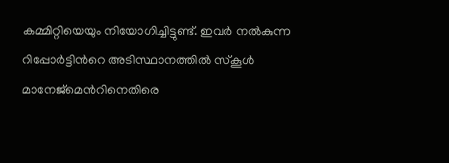കമ്മിറ്റിയെയും നിയോഗിച്ചിട്ടുണ്ട്. ഇവർ നൽകുന്ന റിപ്പോർട്ടിന്‍റെ അടിസ്ഥാനത്തിൽ സ്കൂൾ മാനേജ്‌മെന്‍റിനെതിരെ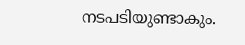നടപടിയുണ്ടാകും.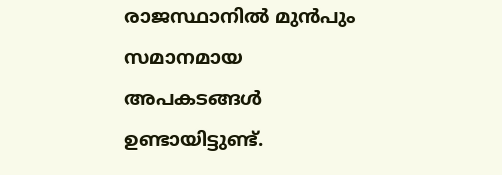രാജസ്ഥാനിൽ മുൻപും സമാനമായ അപകടങ്ങൾ ഉണ്ടായിട്ടുണ്ട്.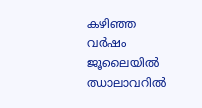കഴിഞ്ഞ വർഷം ജൂലൈയിൽ ഝാലാവറിൽ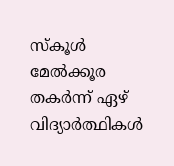സ്കൂൾ മേൽക്കൂര തകർന്ന് ഏഴ് വിദ്യാർത്ഥികൾ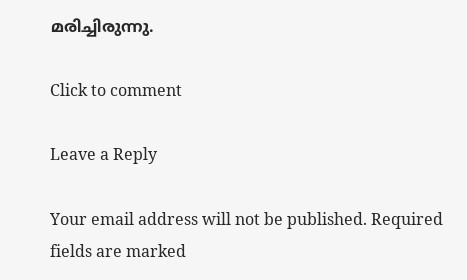മരിച്ചിരുന്നു.

Click to comment

Leave a Reply

Your email address will not be published. Required fields are marked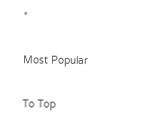*

Most Popular

To Top